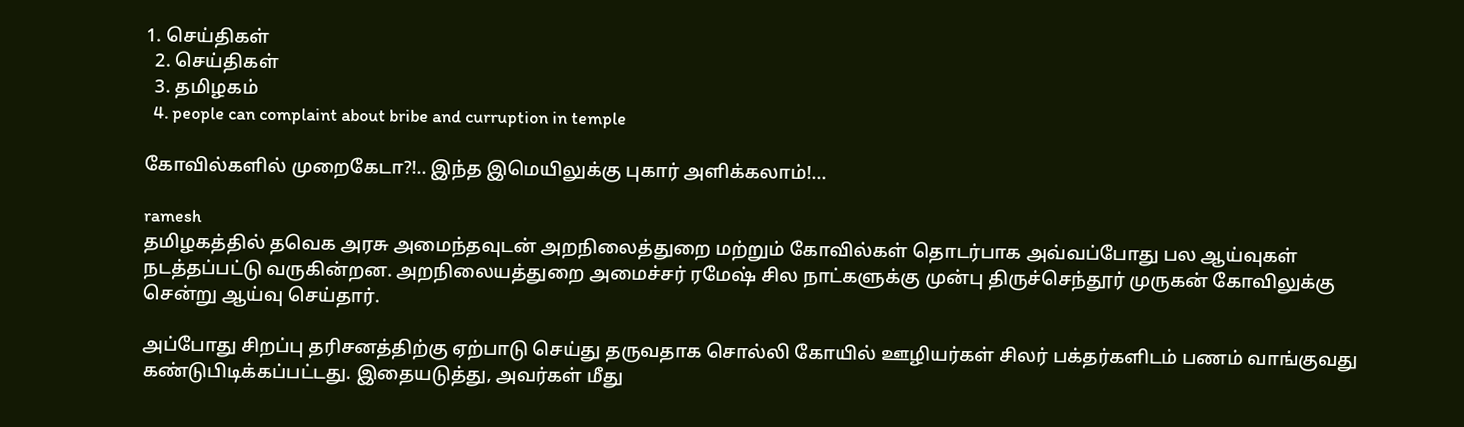1. செய்திகள்
  2. செய்திகள்
  3. த‌மிழக‌ம்
  4. people can complaint about bribe and curruption in temple

கோவில்களில் முறைகேடா?!.. இந்த இமெயிலுக்கு புகார் அளிக்கலாம்!...

ramesh
தமிழகத்தில் தவெக அரசு அமைந்தவுடன் அறநிலைத்துறை மற்றும் கோவில்கள் தொடர்பாக அவ்வப்போது பல ஆய்வுகள் நடத்தப்பட்டு வருகின்றன. அறநிலையத்துறை அமைச்சர் ரமேஷ் சில நாட்களுக்கு முன்பு திருச்செந்தூர் முருகன் கோவிலுக்கு சென்று ஆய்வு செய்தார்.

அப்போது சிறப்பு தரிசனத்திற்கு ஏற்பாடு செய்து தருவதாக சொல்லி கோயில் ஊழியர்கள் சிலர் பக்தர்களிடம் பணம் வாங்குவது கண்டுபிடிக்கப்பட்டது. இதையடுத்து, அவர்கள் மீது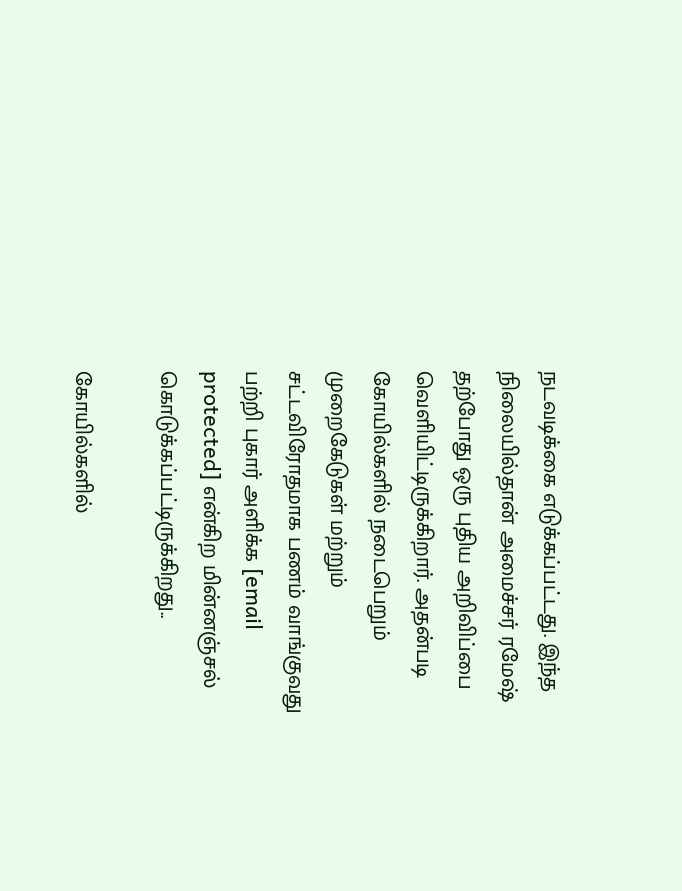நடவடிக்கை எடுக்கப்பட்டது. இந்த நிலையில்தான் அமைச்சர் ரமேஷ் தற்போது ஒரு புதிய அறிவிப்பை வெளியிட்டிருக்கிறார். அதன்படி கோயில்களில் நடைபெறும் முறைகேடுகள் மற்றும் சட்டவிரோதமாக பணம் வாங்குவது பற்றி புகார் அளிக்க [email protected] என்கிற மின்னஞ்சல் கொடுக்கப்பட்டிருக்கிறது..

கோயில்களில்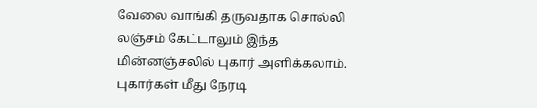வேலை வாங்கி தருவதாக சொல்லி லஞ்சம் கேட்டாலும் இந்த மின்னஞ்சலில் புகார் அளிக்கலாம். புகார்கள் மீது நேரடி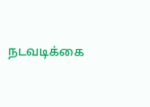நடவடிக்கை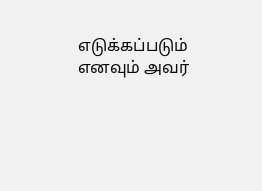எடுக்கப்படும் எனவும் அவர்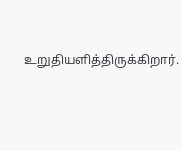உறுதியளித்திருக்கிறார்.